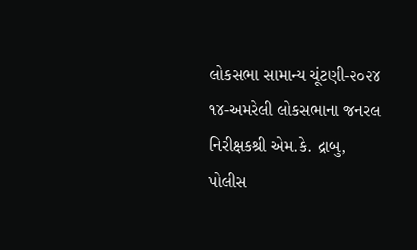લોકસભા સામાન્ય ચૂંટણી-૨૦૨૪ ૧૪-અમરેલી લોકસભાના જનરલ નિરીક્ષકશ્રી એમ.કે. દ્રાબુ, પોલીસ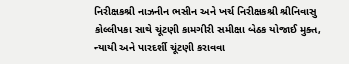નિરીક્ષકશ્રી નાઝનીન ભસીન અને ખર્ચ નિરીક્ષકશ્રી શ્રીનિવાસુ કોલ્લીપકા સાથે ચૂંટણી કામગીરી સમીક્ષા બેઠક યોજાઈ મુક્ત, ન્યાયી અને પારદર્શી ચૂંટણી કરાવવા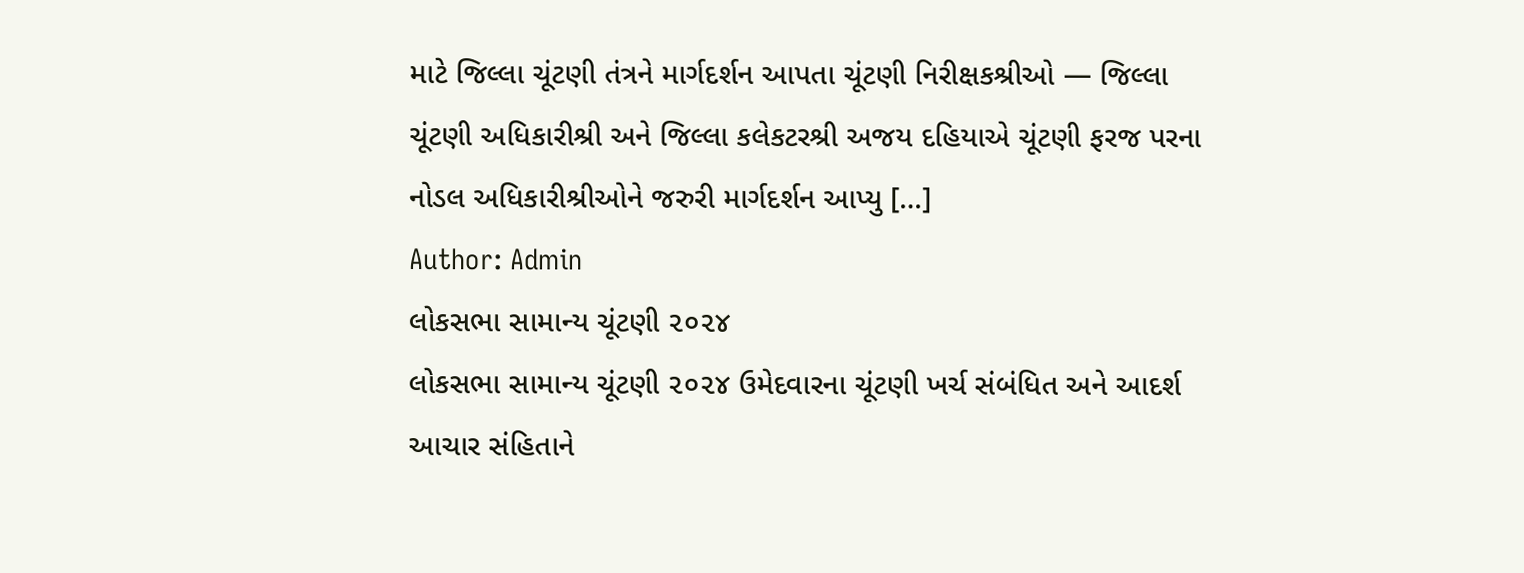માટે જિલ્લા ચૂંટણી તંત્રને માર્ગદર્શન આપતા ચૂંટણી નિરીક્ષકશ્રીઓ — જિલ્લા ચૂંટણી અધિકારીશ્રી અને જિલ્લા કલેકટરશ્રી અજય દહિયાએ ચૂંટણી ફરજ પરના નોડલ અધિકારીશ્રીઓને જરુરી માર્ગદર્શન આપ્યુ […]
Author: Admin
લોકસભા સામાન્ય ચૂંટણી ૨૦૨૪
લોકસભા સામાન્ય ચૂંટણી ૨૦૨૪ ઉમેદવારના ચૂંટણી ખર્ચ સંબંધિત અને આદર્શ આચાર સંહિતાને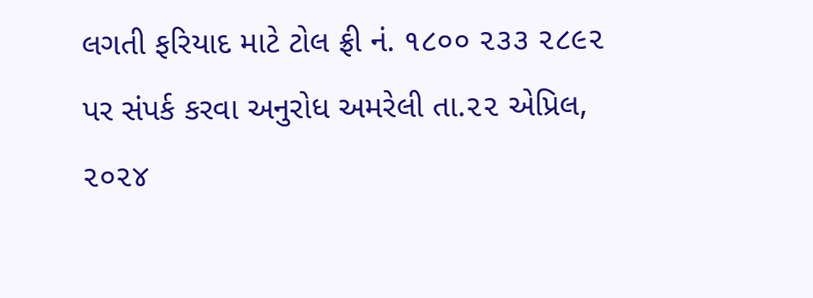લગતી ફરિયાદ માટે ટોલ ફ્રી નં. ૧૮૦૦ ૨૩૩ ૨૮૯૨ પર સંપર્ક કરવા અનુરોધ અમરેલી તા.૨૨ એપ્રિલ, ૨૦૨૪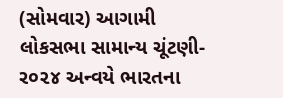(સોમવાર) આગામી લોકસભા સામાન્ય ચૂંટણી-ર૦૨૪ અન્વયે ભારતના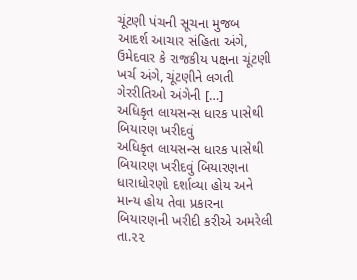ચૂંટણી પંચની સૂચના મુજબ આદર્શ આચાર સંહિતા અંગે, ઉમેદવાર કે રાજકીય પક્ષના ચૂંટણી ખર્ચ અંગે, ચૂંટણીને લગતી ગેરરીતિઓ અંગેની […]
અધિકૃત લાયસન્સ ધારક પાસેથી બિયારણ ખરીદવું
અધિકૃત લાયસન્સ ધારક પાસેથી બિયારણ ખરીદવું બિયારણના ધારાધોરણો દર્શાવ્યા હોય અને માન્ય હોય તેવા પ્રકારના બિયારણની ખરીદી કરીએ અમરેલી તા.૨૨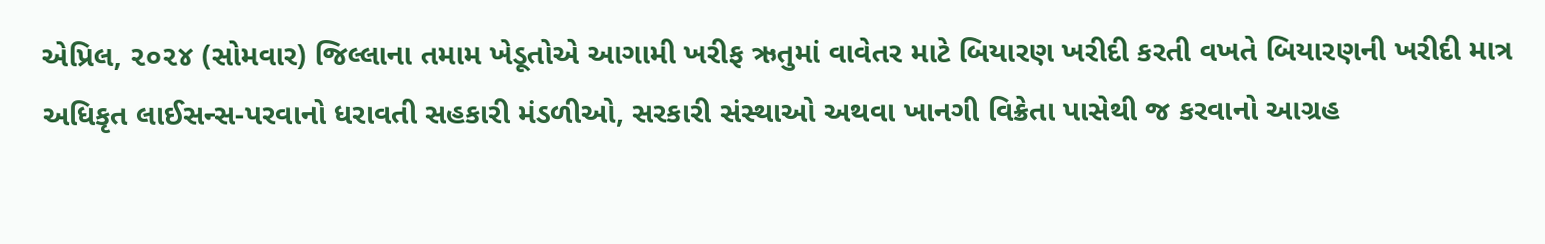એપ્રિલ, ૨૦૨૪ (સોમવાર) જિલ્લાના તમામ ખેડૂતોએ આગામી ખરીફ ઋતુમાં વાવેતર માટે બિયારણ ખરીદી કરતી વખતે બિયારણની ખરીદી માત્ર અધિકૃત લાઈસન્સ-પરવાનો ધરાવતી સહકારી મંડળીઓ, સરકારી સંસ્થાઓ અથવા ખાનગી વિક્રેતા પાસેથી જ કરવાનો આગ્રહ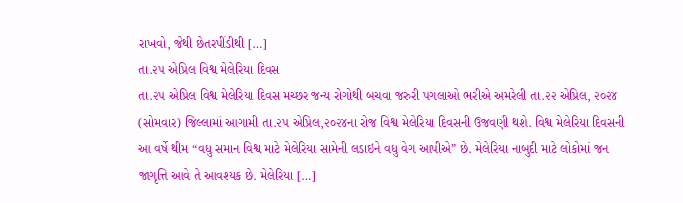રાખવો, જેથી છેતરપીંડીથી […]
તા.૨૫ એપ્રિલ વિશ્વ મેલેરિયા દિવસ
તા.૨૫ એપ્રિલ વિશ્વ મેલેરિયા દિવસ મચ્છર જન્ય રોગોથી બચવા જરુરી પગલાઓ ભરીએ અમરેલી તા.૨૨ એપ્રિલ, ૨૦૨૪ (સોમવાર) જિલ્લામાં આગામી તા.૨૫ એપ્રિલ,૨૦૨૪ના રોજ વિશ્વ મેલેરિયા દિવસની ઉજવણી થશે. વિશ્વ મેલેરિયા દિવસની આ વર્ષે થીમ “વધુ સમાન વિશ્વ માટે મેલેરિયા સામેની લડાઇને વધુ વેગ આપીએ” છે. મેલેરિયા નાબુદી માટે લોકોમાં જન જાગૃત્તિ આવે તે આવશ્યક છે. મેલેરિયા […]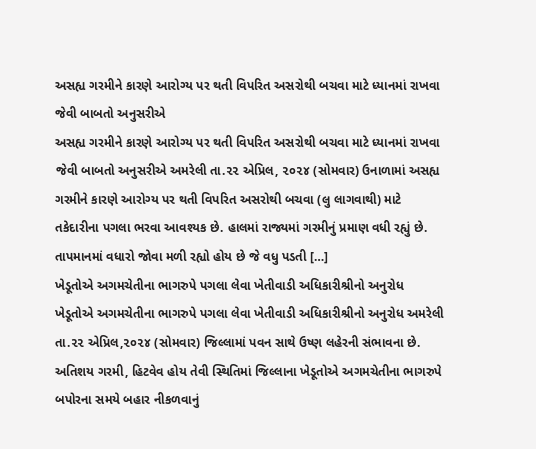અસહ્ય ગરમીને કારણે આરોગ્ય પર થતી વિપરિત અસરોથી બચવા માટે ધ્યાનમાં રાખવા જેવી બાબતો અનુસરીએ
અસહ્ય ગરમીને કારણે આરોગ્ય પર થતી વિપરિત અસરોથી બચવા માટે ધ્યાનમાં રાખવા જેવી બાબતો અનુસરીએ અમરેલી તા.૨૨ એપ્રિલ, ૨૦૨૪ (સોમવાર) ઉનાળામાં અસહ્ય ગરમીને કારણે આરોગ્ય પર થતી વિપરિત અસરોથી બચવા (લુ લાગવાથી) માટે તકેદારીના પગલા ભરવા આવશ્યક છે. હાલમાં રાજ્યમાં ગરમીનું પ્રમાણ વધી રહ્યું છે. તાપમાનમાં વધારો જોવા મળી રહ્યો હોય છે જે વધુ પડતી […]
ખેડૂતોએ અગમચેતીના ભાગરુપે પગલા લેવા ખેતીવાડી અધિકારીશ્રીનો અનુરોધ
ખેડૂતોએ અગમચેતીના ભાગરુપે પગલા લેવા ખેતીવાડી અધિકારીશ્રીનો અનુરોધ અમરેલી તા.૨૨ એપ્રિલ,૨૦૨૪ (સોમવાર) જિલ્લામાં પવન સાથે ઉષ્ણ લહેરની સંભાવના છે. અતિશય ગરમી, હિટવેવ હોય તેવી સ્થિતિમાં જિલ્લાના ખેડૂતોએ અગમચેતીના ભાગરુપે બપોરના સમયે બહાર નીકળવાનું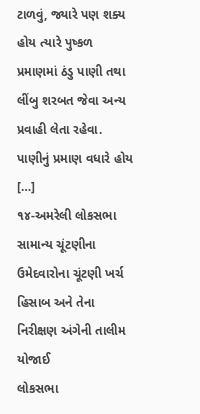ટાળવું, જ્યારે પણ શક્ય હોય ત્યારે પુષ્કળ પ્રમાણમાં ઠંડુ પાણી તથા લીંબુ શરબત જેવા અન્ય પ્રવાહી લેતા રહેવા. પાણીનું પ્રમાણ વધારે હોય […]
૧૪-અમરેલી લોકસભા સામાન્ય ચૂંટણીના ઉમેદવારોના ચૂંટણી ખર્ચ હિસાબ અને તેના નિરીક્ષણ અંગેની તાલીમ યોજાઈ
લોકસભા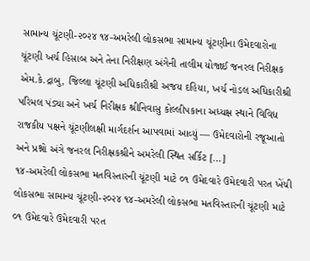સામાન્ય ચૂંટણી-૨૦૨૪ ૧૪-અમરેલી લોકસભા સામાન્ય ચૂંટણીના ઉમેદવારોના ચૂંટણી ખર્ચ હિસાબ અને તેના નિરીક્ષણ અંગેની તાલીમ યોજાઈ જનરલ નિરીક્ષક એમ.કે.દ્રાબુ, જિલ્લા ચૂંટણી અધિકારીશ્રી અજય દહિયા, ખર્ચ નોડલ અધિકારીશ્રી પરિમલ પંડ્યા અને ખર્ચ નિરીક્ષક શ્રીનિવાસુ કોલ્લીપકાના અધ્યક્ષ સ્થાને વિવિધ રાજકીય પક્ષને ચૂંટણીલક્ષી માર્ગદર્શન આપવામાં આવ્યું — ઉમેદવારોની રજૂઆતો અને પ્રશ્નો અંગે જનરલ નિરીક્ષકશ્રીને અમરેલી સ્થિત સર્કિટ […]
૧૪-અમરેલી લોકસભા મતવિસ્તારની ચૂંટણી માટે ૦૧ ઉમેદવારે ઉમેદવારી પરત ખેંચી
લોકસભા સામાન્ય ચૂંટણી-૨૦૨૪ ૧૪-અમરેલી લોકસભા મતવિસ્તારની ચૂંટણી માટે ૦૧ ઉમેદવારે ઉમેદવારી પરત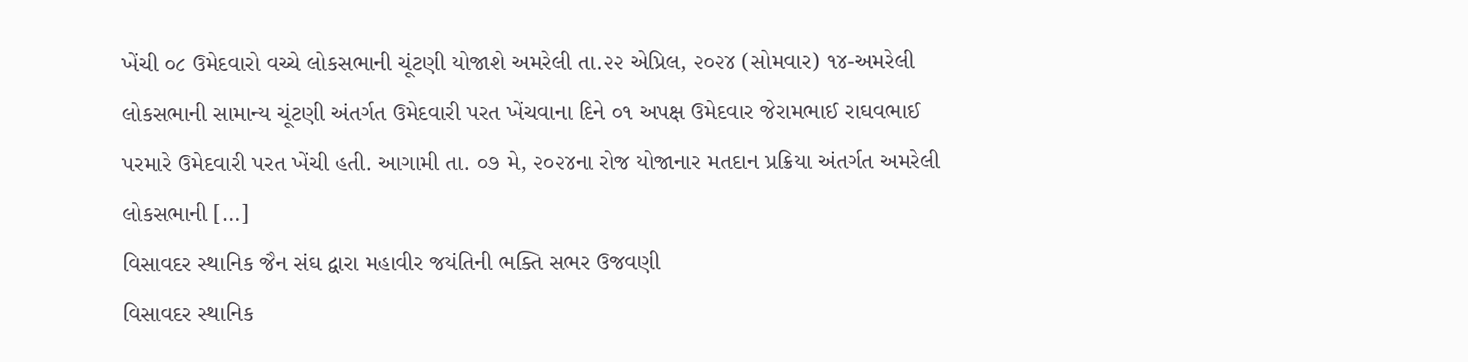ખેંચી ૦૮ ઉમેદવારો વચ્ચે લોકસભાની ચૂંટણી યોજાશે અમરેલી તા.૨૨ એપ્રિલ, ૨૦૨૪ (સોમવાર) ૧૪-અમરેલી લોકસભાની સામાન્ય ચૂંટણી અંતર્ગત ઉમેદવારી પરત ખેંચવાના દિને ૦૧ અપક્ષ ઉમેદવાર જેરામભાઈ રાઘવભાઈ પરમારે ઉમેદવારી પરત ખેંચી હતી. આગામી તા. ૦૭ મે, ૨૦૨૪ના રોજ યોજાનાર મતદાન પ્રક્રિયા અંતર્ગત અમરેલી લોકસભાની […]
વિસાવદર સ્થાનિક જૈન સંઘ દ્વારા મહાવીર જયંતિની ભક્તિ સભર ઉજવણી
વિસાવદર સ્થાનિક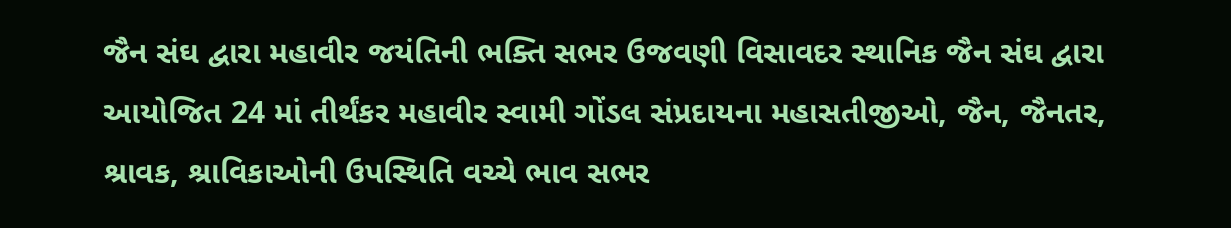જૈન સંઘ દ્વારા મહાવીર જયંતિની ભક્તિ સભર ઉજવણી વિસાવદર સ્થાનિક જૈન સંઘ દ્વારા આયોજિત 24 માં તીર્થંકર મહાવીર સ્વામી ગોંડલ સંપ્રદાયના મહાસતીજીઓ, જૈન, જૈનતર, શ્રાવક, શ્રાવિકાઓની ઉપસ્થિતિ વચ્ચે ભાવ સભર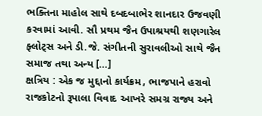ભક્તિના માહોલ સાથે દબદબાભેર શાનદાર ઉજવણી કરવામાં આવી. સૌ પ્રથમ જૈન ઉપાશ્રયથી શણગારેલ ફ્લોટ્સ અને ડી.જે. સંગીતની સુરાવલીઓ સાથે જૈન સમાજ તથા અન્ય […]
ક્ષત્રિય : એક જ મુદ્દાનો કાર્યક્રમ, ભાજપાને હરાવો
રાજકોટનો રૂપાલા વિવાદ આખરે સમગ્ર રાજ્ય અને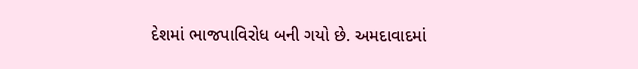દેશમાં ભાજપાવિરોધ બની ગયો છે. અમદાવાદમાં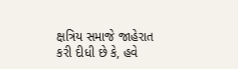ક્ષત્રિય સમાજે જાહેરાત કરી દીધી છે કે, હવે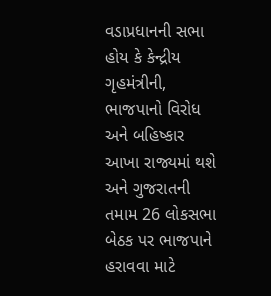વડાપ્રધાનની સભા હોય કે કેન્દ્રીય ગૃહમંત્રીની, ભાજપાનો વિરોધ અને બહિષ્કાર આખા રાજ્યમાં થશે અને ગુજરાતની તમામ 26 લોકસભા બેઠક પર ભાજપાને હરાવવા માટે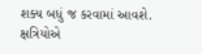શક્ય બધું જ કરવામાં આવશે. ક્ષત્રિયોએ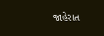જાહેરાત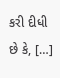કરી દીધી છે કે, […]